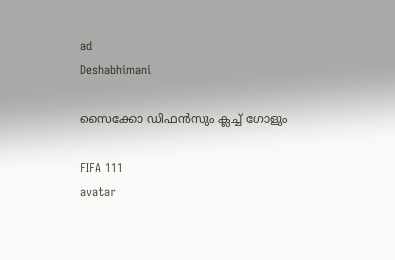ad
Deshabhimani

സൈക്കോ ഡിഫൻസും ക്ലച്ച് ഗോളും

FIFA 111
avatar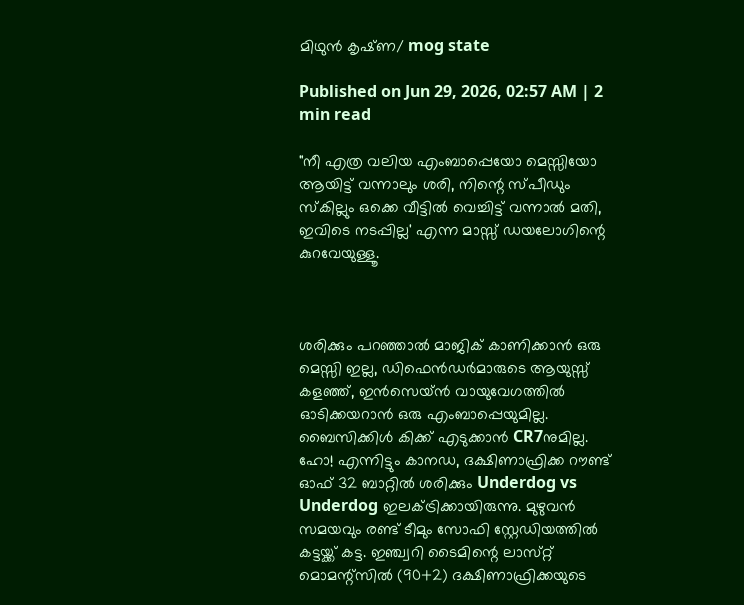മിഥുൻ കൃഷ്‌ണ/ mog state

Published on Jun 29, 2026, 02:57 AM | 2 min read

"നീ എത്ര വലിയ എംബാപ്പെയോ മെസ്സിയോ ആയിട്ട് വന്നാലും ശരി, നിന്റെ സ്പീഡും സ്കില്ലും ഒക്കെ വീട്ടിൽ വെച്ചിട്ട് വന്നാൽ മതി, ഇവിടെ നടപ്പില്ല' എന്ന മാസ്സ് ഡയലോഗിന്റെ കുറവേയുള്ളൂ.



ശരിക്കും പറഞ്ഞാൽ മാജിക് കാണിക്കാൻ ഒരു മെസ്സി ഇല്ല, ഡിഫെൻഡർമാരുടെ ആയുസ്സ് കളഞ്ഞ്, ഇൻസെയ്ൻ വായുവേഗത്തിൽ ഓടിക്കയറാൻ ഒരു എംബാപ്പെയുമില്ല. ബൈസിക്കിൾ കിക്ക്‌ എടുക്കാൻ CR7നുമില്ല. ഹോ! എന്നിട്ടും കാനഡ, ദക്ഷിണാഫ്രിക്ക റൗണ്ട് ഓഫ് 32 ബാറ്റിൽ ശരിക്കും Underdog vs Underdog ഇലക്‌ട്രിക്കായിരുന്നു. മുഴുവൻ സമയവും രണ്ട് ടീമും സോഫി സ്റ്റേഡിയത്തിൽ കട്ടയ്ക്ക് കട്ട. ഇഞ്ച്വറി ടൈമിന്റെ ലാസ്‌റ്റ്‌ മൊമന്റ്‌സിൽ (90+2) ദക്ഷിണാഫ്രിക്കയുടെ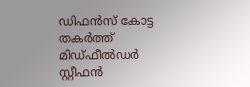ഡിഫൻസ് കോട്ട തകർത്ത് മിഡ്‌ഫീൽഡർ സ്റ്റീഫൻ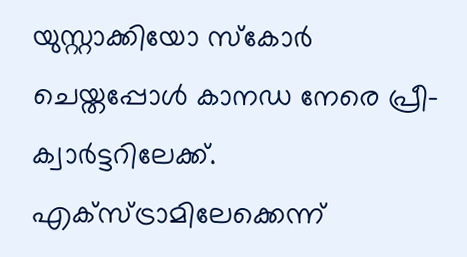യുസ്റ്റാക്കിയോ സ്കോർ ചെയ്തപ്പോൾ കാനഡ നേരെ പ്രീ-ക്വാർട്ടറിലേക്ക്. എക്‌സ്‌ട്രാമിലേക്കെന്ന്‌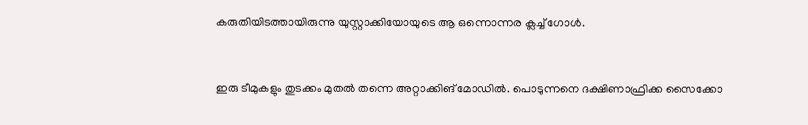കരുതിയിടത്തായിരുന്നു യുസ്റ്റാക്കിയോയുടെ ആ ഒന്നൊന്നര ക്ലച്ച് ഗോൾ.


ഇരു ടീമുകളും തുടക്കം മുതൽ തന്നെ അറ്റാക്കിങ്‌ മോഡിൽ. പൊടുന്നനെ ദക്ഷിണാഫ്രിക്ക സൈക്കോ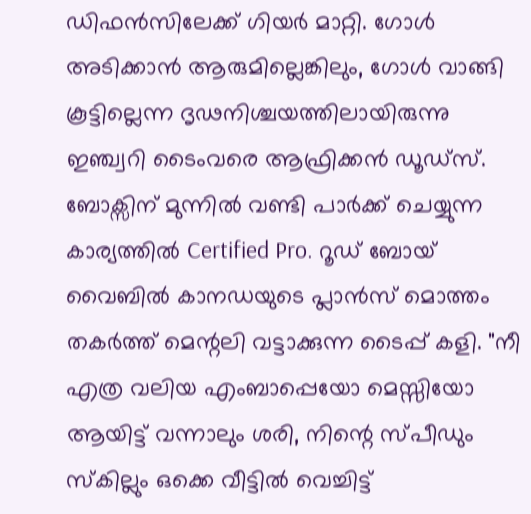ഡിഫൻസിലേക്ക് ഗിയർ മാറ്റി. ഗോൾ അടിക്കാൻ ആരുമില്ലെങ്കിലും, ഗോൾ വാങ്ങി കൂട്ടില്ലെന്ന ദൃഢനിശ്ചയത്തിലായിരുന്നു ഇഞ്ച്വറി ടൈംവരെ ആഫ്രിക്കൻ ഡൂഡ്‌സ്‌. ബോക്സിന് മുന്നിൽ വണ്ടി പാർക്ക് ചെയ്യുന്ന കാര്യത്തിൽ Certified Pro. റൂഡ് ബോയ് വൈബിൽ കാനഡയുടെ പ്ലാൻസ് മൊത്തം തകർത്ത് മെന്റലി വട്ടാക്കുന്ന ടൈപ്പ് കളി. "നീ എത്ര വലിയ എംബാപ്പെയോ മെസ്സിയോ ആയിട്ട് വന്നാലും ശരി, നിന്റെ സ്പീഡും സ്കില്ലും ഒക്കെ വീട്ടിൽ വെച്ചിട്ട്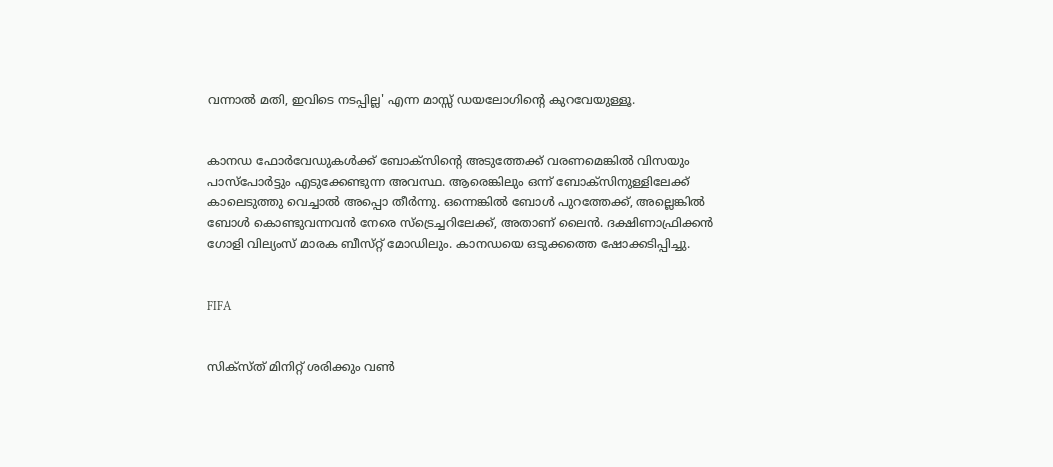വന്നാൽ മതി, ഇവിടെ നടപ്പില്ല' എന്ന മാസ്സ് ഡയലോഗിന്റെ കുറവേയുള്ളൂ.


കാനഡ ഫോർവേഡുകൾക്ക് ബോക്സിന്റെ അടുത്തേക്ക് വരണമെങ്കിൽ വിസയും പാസ്‌പോർട്ടും എടുക്കേണ്ടുന്ന അവസ്ഥ. ആരെങ്കിലും ഒന്ന് ബോക്സിനുള്ളിലേക്ക് കാലെടുത്തു വെച്ചാൽ അപ്പൊ തീർന്നു. ഒന്നെങ്കിൽ ബോൾ പുറത്തേക്ക്, അല്ലെങ്കിൽ ബോൾ കൊണ്ടുവന്നവൻ നേരെ സ്ട്രെച്ചറിലേക്ക്, അതാണ് ലൈൻ. ദക്ഷിണാഫ്രിക്കൻ ഗോളി വില്യംസ്‌ മാരക ബീസ്‌റ്റ്‌ മോഡിലും. കാനഡയെ ഒടുക്കത്തെ ഷോക്കടിപ്പിച്ചു.


FIFA


സിക്സ്ത് മിനിറ്റ് ശരിക്കും വൺ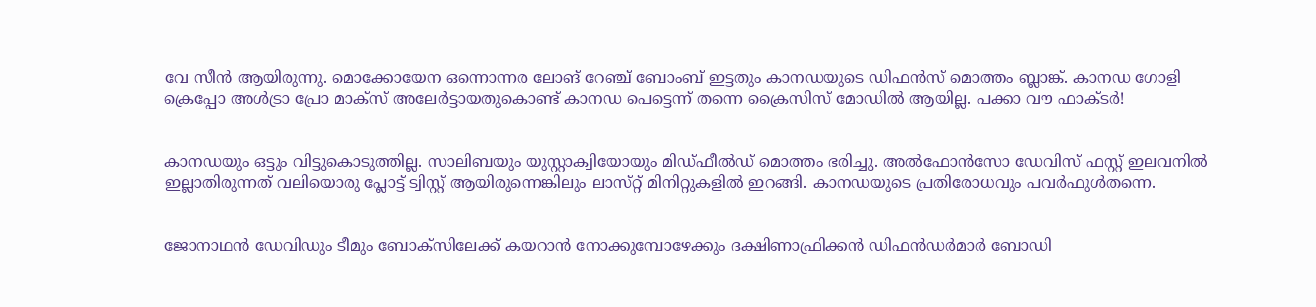വേ സീൻ ആയിരുന്നു. മൊക്കോയേന ഒന്നൊന്നര ലോങ് റേഞ്ച് ബോംബ് ഇട്ടതും കാനഡയുടെ ഡിഫൻസ് മൊത്തം ബ്ലാങ്ക്. കാനഡ ഗോളി ക്രെപ്പോ അൾട്രാ പ്രോ മാക്സ് അലേർട്ടായതുകൊണ്ട് കാനഡ പെട്ടെന്ന് തന്നെ ക്രൈസിസ് മോഡിൽ ആയില്ല. പക്കാ വൗ ഫാക്ടർ!


കാനഡയും ഒട്ടും വിട്ടുകൊടുത്തില്ല. സാലിബയും യുസ്റ്റാക്വിയോയും മിഡ്ഫീൽഡ് മൊത്തം ഭരിച്ചു. അൽഫോൻസോ ഡേവിസ് ഫസ്റ്റ് ഇലവനിൽ ഇല്ലാതിരുന്നത്‌ വലിയൊരു പ്ലോട്ട് ട്വിസ്റ്റ് ആയിരുന്നെങ്കിലും ലാസ്‌റ്റ്‌ മിനിറ്റുകളിൽ ഇറങ്ങി. കാനഡയുടെ പ്രതിരോധവും പവർഫുൾതന്നെ.


ജോനാഥൻ ഡേവിഡും ടീമും ബോക്സിലേക്ക് കയറാൻ നോക്കുമ്പോഴേക്കും ദക്ഷിണാഫ്രിക്കൻ ഡിഫൻഡർമാർ ബോഡി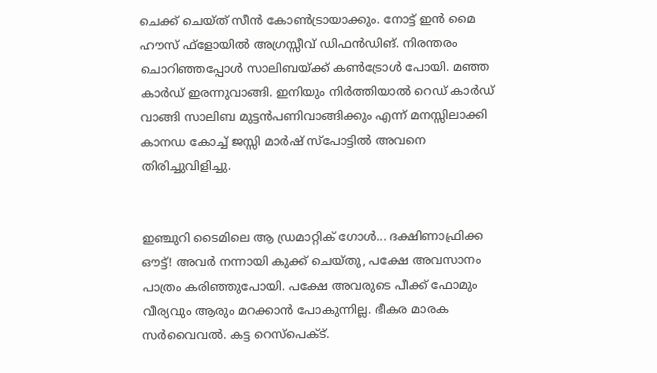ചെക്ക് ചെയ്ത് സീൻ കോൺട്രായാക്കും. നോട്ട് ഇൻ മൈ ഹൗസ് ഫ്‌ളോയിൽ അഗ്രസ്സീവ് ഡിഫൻഡിങ്. നിരന്തരം ചൊറിഞ്ഞപ്പോൾ സാലിബയ്ക്ക് കൺട്രോൾ പോയി. മഞ്ഞ കാർഡ് ഇരന്നുവാങ്ങി. ഇനിയും നിർത്തിയാൽ റെഡ് കാർഡ് വാങ്ങി സാലിബ മുട്ടൻപണിവാങ്ങിക്കും എന്ന് മനസ്സിലാക്കി കാനഡ കോച്ച് ജസ്സി മാർഷ് സ്പോട്ടിൽ അവനെ തിരിച്ചുവിളിച്ചു.


ഇഞ്ചുറി ടൈമിലെ ആ ഡ്രമാറ്റിക്‌ ഗോൾ... ദക്ഷിണാഫ്രിക്ക ഔട്ട്! അവർ നന്നായി കുക്ക് ചെയ്തു, പക്ഷേ അവസാനം പാത്രം കരിഞ്ഞുപോയി. പക്ഷേ അവരുടെ പീക്ക് ഫോമും വീര്യവും ആരും മറക്കാൻ പോകുന്നില്ല. ഭീകര മാരക സർവൈവൽ. കട്ട റെസ്പെക്ട്.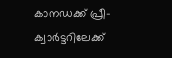കാനഡക്ക്‌ പ്രീ-ക്വാർട്ടറിലേക്ക്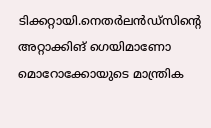ടിക്കറ്റായി.നെതർലൻഡ്സിന്റെ അറ്റാക്കിങ് ഗെയിമാണോ മൊറോക്കോയുടെ മാന്ത്രിക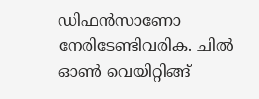ഡിഫൻസാണോ നേരിടേണ്ടിവരിക. ചിൽ ഓൺ വെയിറ്റിങ്ങ്‌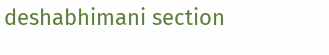deshabhimani section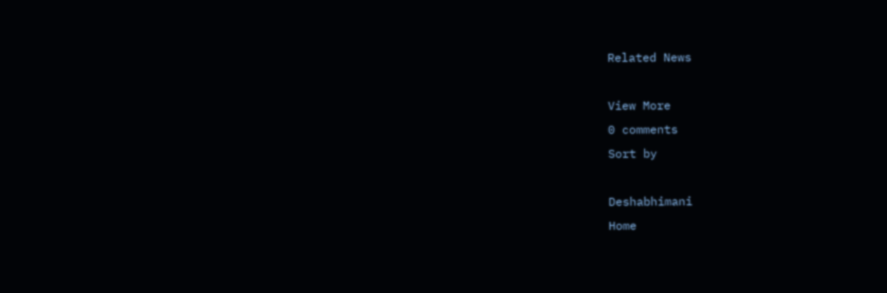Related News

View More
0 comments
Sort by

Deshabhimani
Home